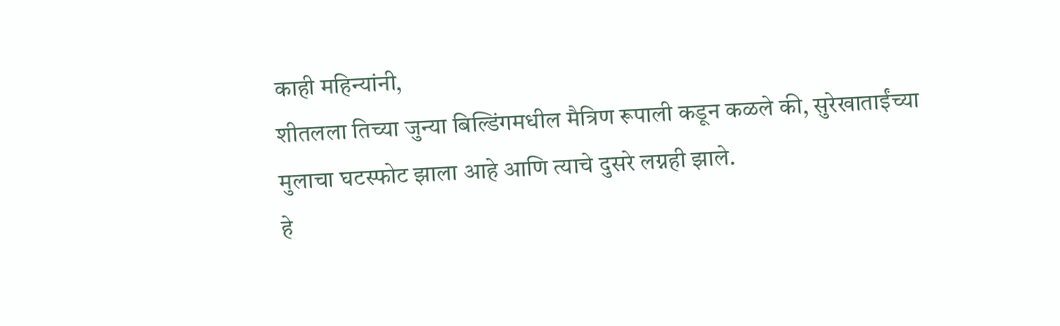काही महिन्यांनी,
शीतलला तिच्या जुन्या बिल्डिंगमधील मैत्रिण रूपाली कडून कळले की, सुरेखाताईंच्या मुलाचा घटस्फोट झाला आहे आणि त्याचे दुसरे लग्नही झाले.
हे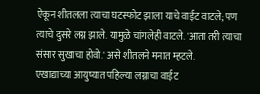ऐकून शीतलला त्याचा घटस्फोट झाला याचे वाईट वाटले; पण त्याचे दुसरे लग्न झाले. यामुळे चांगलेही वाटले. 'आता तरी त्याचा संसार सुखाचा होवो.' असे शीतलने मनात म्हटले.
एखाद्याच्या आयुष्यात पहिल्या लग्नाचा वाईट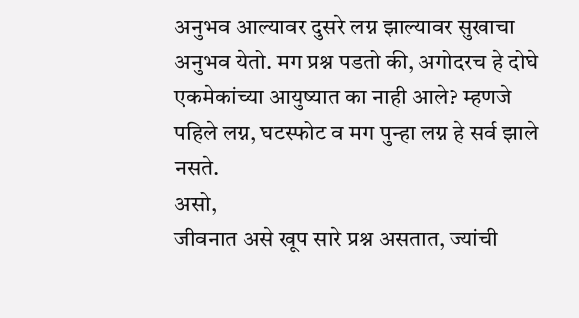अनुभव आल्यावर दुसरे लग्न झाल्यावर सुखाचा अनुभव येतो. मग प्रश्न पडतो की, अगोदरच हे दोघे एकमेकांच्या आयुष्यात का नाही आले? म्हणजे पहिले लग्न, घटस्फोट व मग पुन्हा लग्न हे सर्व झाले नसते.
असो,
जीवनात असे खूप सारे प्रश्न असतात, ज्यांची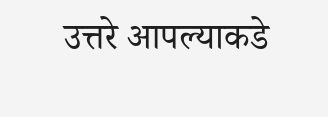उत्तरे आपल्याकडे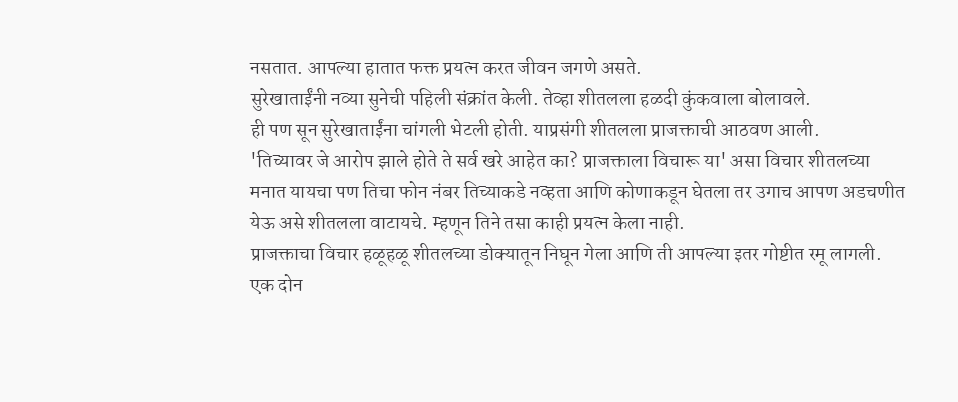नसतात. आपल्या हातात फक्त प्रयत्न करत जीवन जगणे असते.
सुरेखाताईंनी नव्या सुनेची पहिली संक्रांत केली. तेव्हा शीतलला हळदी कुंकवाला बोलावले.
ही पण सून सुरेखाताईंना चांगली भेटली होती. याप्रसंगी शीतलला प्राजक्ताची आठवण आली.
'तिच्यावर जे आरोप झाले होते ते सर्व खरे आहेत का? प्राजक्ताला विचारू या' असा विचार शीतलच्या मनात यायचा पण तिचा फोन नंबर तिच्याकडे नव्हता आणि कोणाकडून घेतला तर उगाच आपण अडचणीत येऊ असे शीतलला वाटायचे. म्हणून तिने तसा काही प्रयत्न केला नाही.
प्राजक्ताचा विचार हळूहळू शीतलच्या डोक्यातून निघून गेला आणि ती आपल्या इतर गोष्टीत रमू लागली.
एक दोन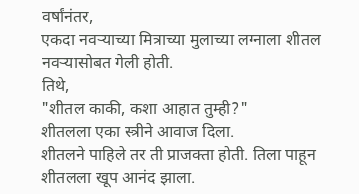वर्षांनंतर,
एकदा नवऱ्याच्या मित्राच्या मुलाच्या लग्नाला शीतल नवऱ्यासोबत गेली होती.
तिथे,
"शीतल काकी, कशा आहात तुम्ही?"
शीतलला एका स्त्रीने आवाज दिला.
शीतलने पाहिले तर ती प्राजक्ता होती. तिला पाहून शीतलला खूप आनंद झाला.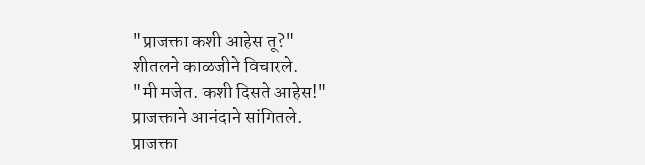"प्राजक्ता कशी आहेस तू?"
शीतलने काळजीने विचारले.
"मी मजेत. कशी दिसते आहेस!"
प्राजक्ताने आनंदाने सांगितले.
प्राजक्ता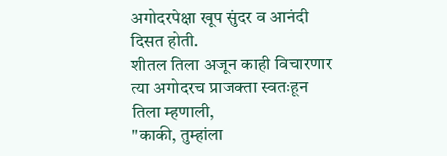अगोदरपेक्षा खूप सुंदर व आनंदी दिसत होती.
शीतल तिला अजून काही विचारणार त्या अगोदरच प्राजक्ता स्वतःहून तिला म्हणाली,
"काकी, तुम्हांला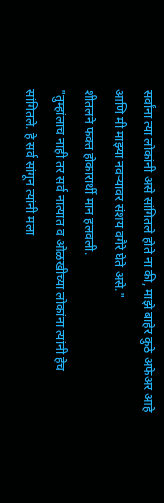सर्वांना त्या लोकांनी असे सांगितले होते ना की, माझे बाहेर कुठे अफेअर आहे आणि मी माझ्या नवऱ्यावर संशय वगैरे घेते असे."
शीतलने फक्त होकारार्थी मान हलवली.
"तुम्हांलाच नाही तर सर्व नात्यात व ओळखीच्या लोकांना त्यांनी हेच सांगितले. हे सर्व सांगून त्यांनी मला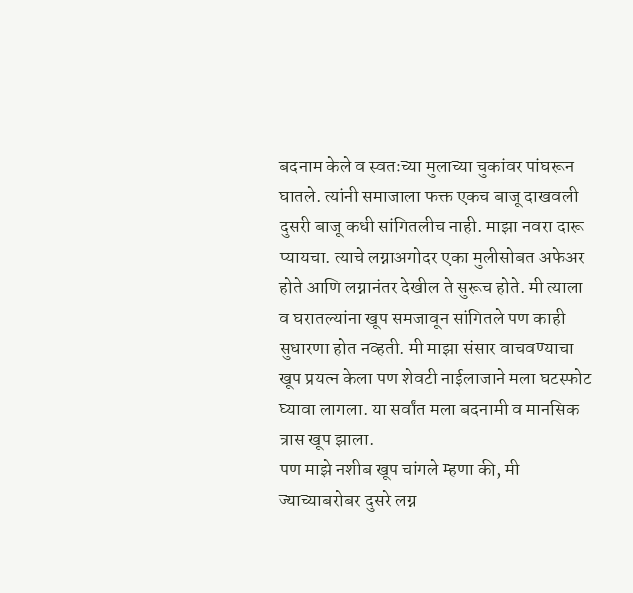बदनाम केले व स्वतःच्या मुलाच्या चुकांवर पांघरून घातले. त्यांनी समाजाला फक्त एकच बाजू दाखवली दुसरी बाजू कधी सांगितलीच नाही. माझा नवरा दारू प्यायचा. त्याचे लग्नाअगोदर एका मुलीसोबत अफेअर होते आणि लग्नानंतर देखील ते सुरूच होते. मी त्याला व घरातल्यांना खूप समजावून सांगितले पण काही सुधारणा होत नव्हती. मी माझा संसार वाचवण्याचा खूप प्रयत्न केला पण शेवटी नाईलाजाने मला घटस्फोट घ्यावा लागला. या सर्वांत मला बदनामी व मानसिक त्रास खूप झाला.
पण माझे नशीब खूप चांगले म्हणा की, मी ज्याच्याबरोबर दुसरे लग्न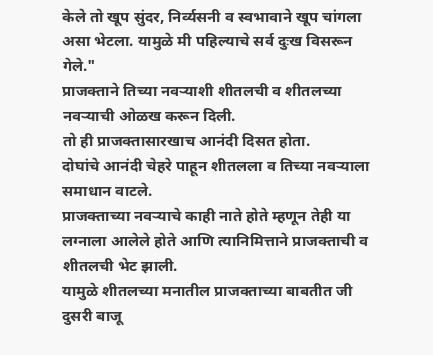केले तो खूप सुंदर, निर्व्यसनी व स्वभावाने खूप चांगला असा भेटला. यामुळे मी पहिल्याचे सर्व दुःख विसरून गेले."
प्राजक्ताने तिच्या नवऱ्याशी शीतलची व शीतलच्या नवऱ्याची ओळख करून दिली.
तो ही प्राजक्तासारखाच आनंदी दिसत होता.
दोघांचे आनंदी चेहरे पाहून शीतलला व तिच्या नवऱ्याला समाधान वाटले.
प्राजक्ताच्या नवऱ्याचे काही नाते होते म्हणून तेही या लग्नाला आलेले होते आणि त्यानिमित्ताने प्राजक्ताची व शीतलची भेट झाली.
यामुळे शीतलच्या मनातील प्राजक्ताच्या बाबतीत जी दुसरी बाजू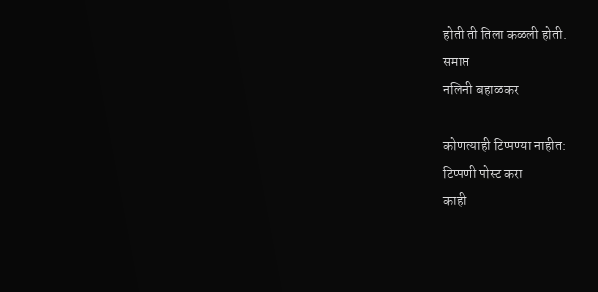होती ती तिला कळली होती.
समाप्त
नलिनी बहाळकर

कोणत्याही टिप्पण्या नाहीत:
टिप्पणी पोस्ट करा
काही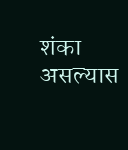शंका असल्यास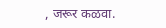, जरूर कळवा.